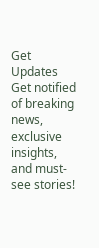Get Updates
Get notified of breaking news, exclusive insights, and must-see stories!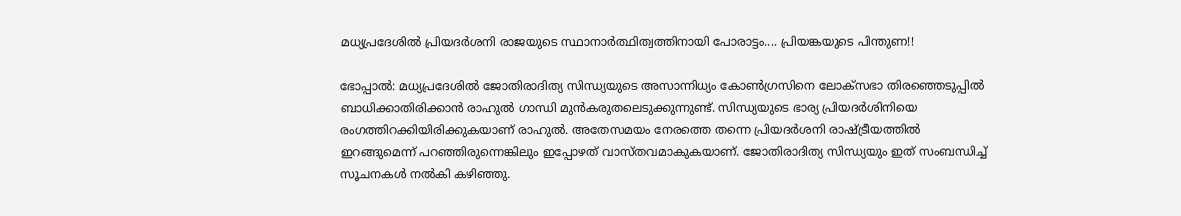മധ്യപ്രദേശില്‍ പ്രിയദര്‍ശനി രാജയുടെ സ്ഥാനാര്‍ത്ഥിത്വത്തിനായി പോരാട്ടം.... പ്രിയങ്കയുടെ പിന്തുണ!!

ഭോപ്പാല്‍: മധ്യപ്രദേശില്‍ ജോതിരാദിത്യ സിന്ധ്യയുടെ അസാന്നിധ്യം കോണ്‍ഗ്രസിനെ ലോക്‌സഭാ തിരഞ്ഞെടുപ്പില്‍ ബാധിക്കാതിരിക്കാന്‍ രാഹുല്‍ ഗാന്ധി മുന്‍കരുതലെടുക്കുന്നുണ്ട്. സിന്ധ്യയുടെ ഭാര്യ പ്രിയദര്‍ശിനിയെ രംഗത്തിറക്കിയിരിക്കുകയാണ് രാഹുല്‍. അതേസമയം നേരത്തെ തന്നെ പ്രിയദര്‍ശനി രാഷ്ട്രീയത്തില്‍ ഇറങ്ങുമെന്ന് പറഞ്ഞിരുന്നെങ്കിലും ഇപ്പോഴത് വാസ്തവമാകുകയാണ്. ജോതിരാദിത്യ സിന്ധ്യയും ഇത് സംബന്ധിച്ച് സൂചനകള്‍ നല്‍കി കഴിഞ്ഞു.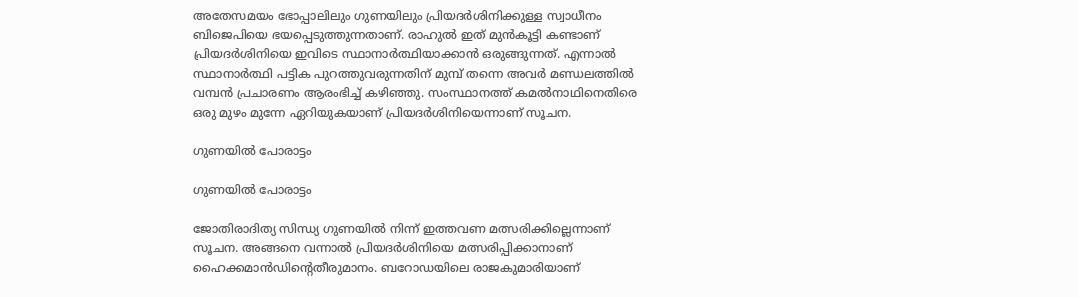അതേസമയം ഭോപ്പാലിലും ഗുണയിലും പ്രിയദര്‍ശിനിക്കുള്ള സ്വാധീനം ബിജെപിയെ ഭയപ്പെടുത്തുന്നതാണ്. രാഹുല്‍ ഇത് മുന്‍കൂട്ടി കണ്ടാണ് പ്രിയദര്‍ശിനിയെ ഇവിടെ സ്ഥാനാര്‍ത്ഥിയാക്കാന്‍ ഒരുങ്ങുന്നത്. എന്നാല്‍ സ്ഥാനാര്‍ത്ഥി പട്ടിക പുറത്തുവരുന്നതിന് മുമ്പ് തന്നെ അവര്‍ മണ്ഡലത്തില്‍ വമ്പന്‍ പ്രചാരണം ആരംഭിച്ച് കഴിഞ്ഞു. സംസ്ഥാനത്ത് കമല്‍നാഥിനെതിരെ ഒരു മുഴം മുന്നേ ഏറിയുകയാണ് പ്രിയദര്‍ശിനിയെന്നാണ് സൂചന.

ഗുണയില്‍ പോരാട്ടം

ഗുണയില്‍ പോരാട്ടം

ജോതിരാദിത്യ സിന്ധ്യ ഗുണയില്‍ നിന്ന് ഇത്തവണ മത്സരിക്കില്ലെന്നാണ് സൂചന. അങ്ങനെ വന്നാല്‍ പ്രിയദര്‍ശിനിയെ മത്സരിപ്പിക്കാനാണ് ഹൈക്കമാന്‍ഡിന്റെതീരുമാനം. ബറോഡയിലെ രാജകുമാരിയാണ്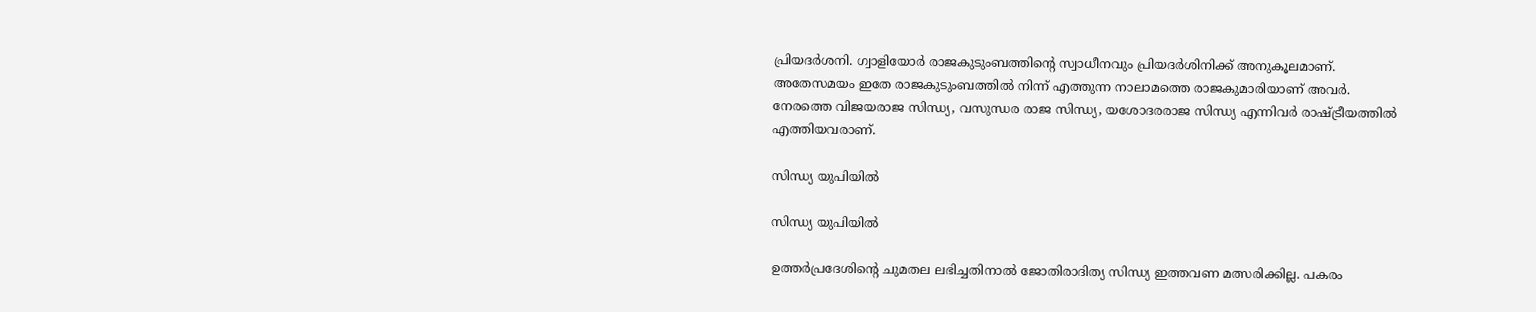പ്രിയദര്‍ശനി. ഗ്വാളിയോര്‍ രാജകുടുംബത്തിന്റെ സ്വാധീനവും പ്രിയദര്‍ശിനിക്ക് അനുകൂലമാണ്. അതേസമയം ഇതേ രാജകുടുംബത്തില്‍ നിന്ന് എത്തുന്ന നാലാമത്തെ രാജകുമാരിയാണ് അവര്‍. നേരത്തെ വിജയരാജ സിന്ധ്യ, വസുന്ധര രാജ സിന്ധ്യ, യശോദരരാജ സിന്ധ്യ എന്നിവര്‍ രാഷ്ട്രീയത്തില്‍ എത്തിയവരാണ്.

സിന്ധ്യ യുപിയില്‍

സിന്ധ്യ യുപിയില്‍

ഉത്തര്‍പ്രദേശിന്റെ ചുമതല ലഭിച്ചതിനാല്‍ ജോതിരാദിത്യ സിന്ധ്യ ഇത്തവണ മത്സരിക്കില്ല. പകരം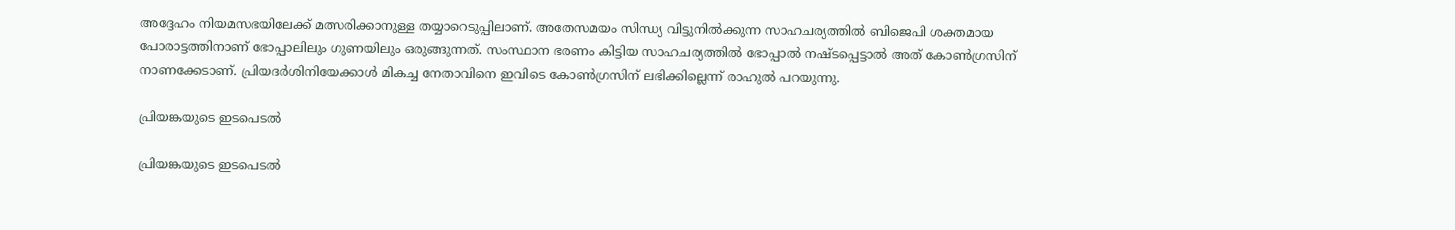അദ്ദേഹം നിയമസഭയിലേക്ക് മത്സരിക്കാനുള്ള തയ്യാറെടുപ്പിലാണ്. അതേസമയം സിന്ധ്യ വിട്ടുനില്‍ക്കുന്ന സാഹചര്യത്തില്‍ ബിജെപി ശക്തമായ പോരാട്ടത്തിനാണ് ഭോപ്പാലിലും ഗുണയിലും ഒരുങ്ങുന്നത്. സംസ്ഥാന ഭരണം കിട്ടിയ സാഹചര്യത്തില്‍ ഭോപ്പാല്‍ നഷ്ടപ്പെട്ടാല്‍ അത് കോണ്‍ഗ്രസിന് നാണക്കേടാണ്. പ്രിയദര്‍ശിനിയേക്കാള്‍ മികച്ച നേതാവിനെ ഇവിടെ കോണ്‍ഗ്രസിന് ലഭിക്കില്ലെന്ന് രാഹുല്‍ പറയുന്നു.

പ്രിയങ്കയുടെ ഇടപെടല്‍

പ്രിയങ്കയുടെ ഇടപെടല്‍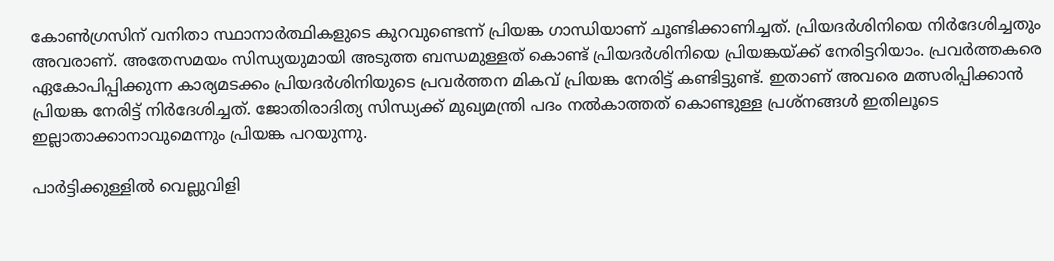കോണ്‍ഗ്രസിന് വനിതാ സ്ഥാനാര്‍ത്ഥികളുടെ കുറവുണ്ടെന്ന് പ്രിയങ്ക ഗാന്ധിയാണ് ചൂണ്ടിക്കാണിച്ചത്. പ്രിയദര്‍ശിനിയെ നിര്‍ദേശിച്ചതും അവരാണ്. അതേസമയം സിന്ധ്യയുമായി അടുത്ത ബന്ധമുള്ളത് കൊണ്ട് പ്രിയദര്‍ശിനിയെ പ്രിയങ്കയ്ക്ക് നേരിട്ടറിയാം. പ്രവര്‍ത്തകരെ ഏകോപിപ്പിക്കുന്ന കാര്യമടക്കം പ്രിയദര്‍ശിനിയുടെ പ്രവര്‍ത്തന മികവ് പ്രിയങ്ക നേരിട്ട് കണ്ടിട്ടുണ്ട്. ഇതാണ് അവരെ മത്സരിപ്പിക്കാന്‍ പ്രിയങ്ക നേരിട്ട് നിര്‍ദേശിച്ചത്. ജോതിരാദിത്യ സിന്ധ്യക്ക് മുഖ്യമന്ത്രി പദം നല്‍കാത്തത് കൊണ്ടുള്ള പ്രശ്‌നങ്ങള്‍ ഇതിലൂടെ ഇല്ലാതാക്കാനാവുമെന്നും പ്രിയങ്ക പറയുന്നു.

പാര്‍ട്ടിക്കുള്ളില്‍ വെല്ലുവിളി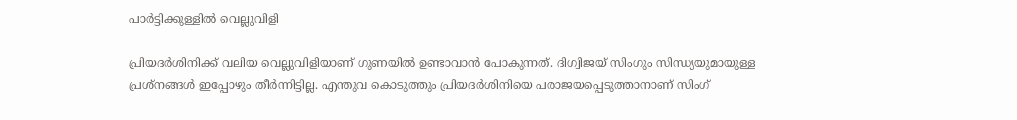പാര്‍ട്ടിക്കുള്ളില്‍ വെല്ലുവിളി

പ്രിയദര്‍ശിനിക്ക് വലിയ വെല്ലുവിളിയാണ് ഗുണയില്‍ ഉണ്ടാവാന്‍ പോകുന്നത്. ദിഗ്വിജയ് സിംഗും സിന്ധ്യയുമായുള്ള പ്രശ്‌നങ്ങള്‍ ഇപ്പോഴും തീര്‍ന്നിട്ടില്ല. എന്തുവ കൊടുത്തും പ്രിയദര്‍ശിനിയെ പരാജയപ്പെടുത്താനാണ് സിംഗ്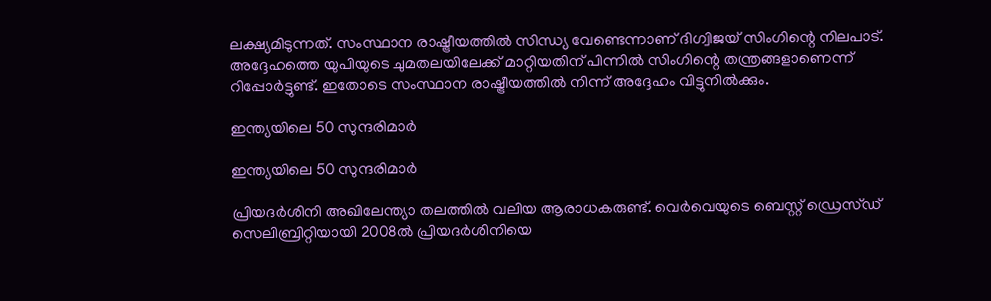ലക്ഷ്യമിടുന്നത്. സംസ്ഥാന രാഷ്ട്രീയത്തില്‍ സിന്ധ്യ വേണ്ടെന്നാണ് ദിഗ്വിജയ് സിംഗിന്റെ നിലപാട്. അദ്ദേഹത്തെ യുപിയുടെ ചുമതലയിലേക്ക് മാറ്റിയതിന് പിന്നില്‍ സിംഗിന്റെ തന്ത്രങ്ങളാണെന്ന് റിപ്പോര്‍ട്ടുണ്ട്. ഇതോടെ സംസ്ഥാന രാഷ്ട്രീയത്തില്‍ നിന്ന് അദ്ദേഹം വിട്ടുനില്‍ക്കും.

ഇന്ത്യയിലെ 50 സുന്ദരിമാര്‍

ഇന്ത്യയിലെ 50 സുന്ദരിമാര്‍

പ്രിയദര്‍ശിനി അഖിലേന്ത്യാ തലത്തില്‍ വലിയ ആരാധകരുണ്ട്. വെര്‍വെയുടെ ബെസ്റ്റ് ഡ്രെസ്ഡ് സെലിബ്രിറ്റിയായി 2008ല്‍ പ്രിയദര്‍ശിനിയെ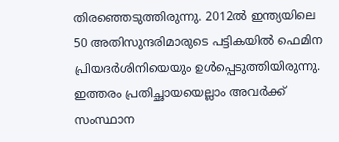തിരഞ്ഞെടുത്തിരുന്നു. 2012ല്‍ ഇന്ത്യയിലെ 50 അതിസുന്ദരിമാരുടെ പട്ടികയില്‍ ഫെമിന പ്രിയദര്‍ശിനിയെയും ഉള്‍പ്പെടുത്തിയിരുന്നു. ഇത്തരം പ്രതിച്ഛായയെല്ലാം അവര്‍ക്ക് സംസ്ഥാന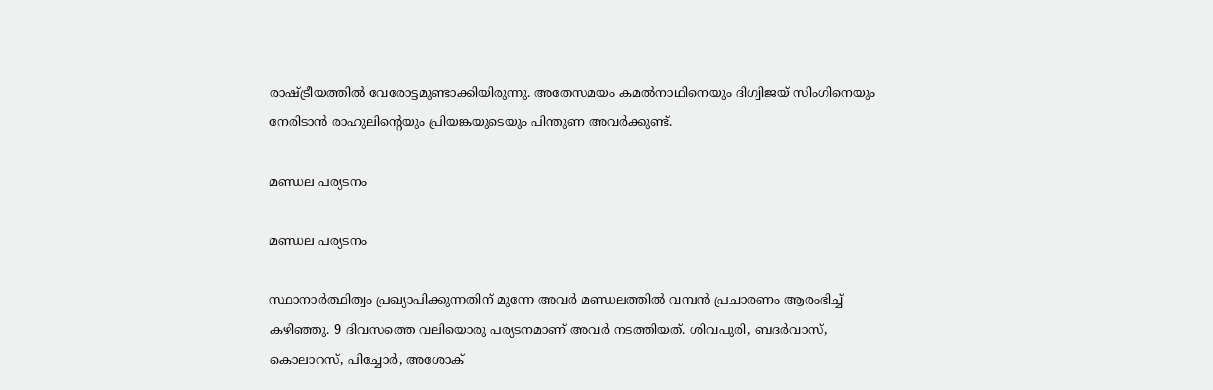രാഷ്ട്രീയത്തില്‍ വേരോട്ടമുണ്ടാക്കിയിരുന്നു. അതേസമയം കമല്‍നാഥിനെയും ദിഗ്വിജയ് സിംഗിനെയും നേരിടാന്‍ രാഹുലിന്റെയും പ്രിയങ്കയുടെയും പിന്തുണ അവര്‍ക്കുണ്ട്.

മണ്ഡല പര്യടനം

മണ്ഡല പര്യടനം

സ്ഥാനാര്‍ത്ഥിത്വം പ്രഖ്യാപിക്കുന്നതിന് മുന്നേ അവര്‍ മണ്ഡലത്തില്‍ വമ്പന്‍ പ്രചാരണം ആരംഭിച്ച് കഴിഞ്ഞു. 9 ദിവസത്തെ വലിയൊരു പര്യടനമാണ് അവര്‍ നടത്തിയത്. ശിവപുരി, ബദര്‍വാസ്, കൊലാറസ്, പിച്ചോര്‍, അശോക്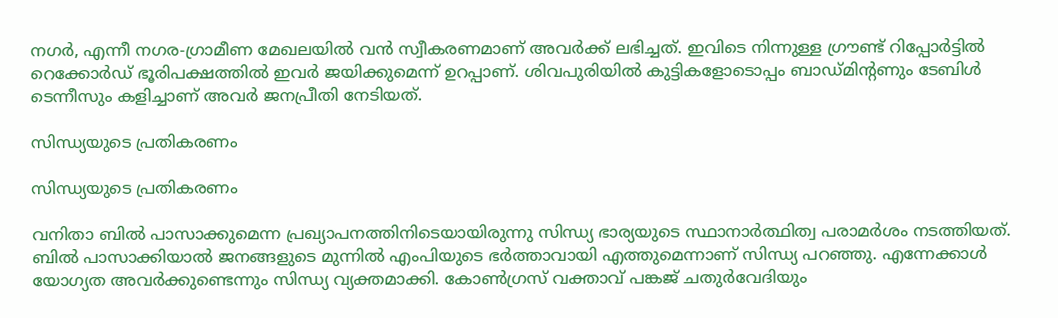നഗര്‍, എന്നീ നഗര-ഗ്രാമീണ മേഖലയില്‍ വന്‍ സ്വീകരണമാണ് അവര്‍ക്ക് ലഭിച്ചത്. ഇവിടെ നിന്നുള്ള ഗ്രൗണ്ട് റിപ്പോര്‍ട്ടില്‍ റെക്കോര്‍ഡ് ഭൂരിപക്ഷത്തില്‍ ഇവര്‍ ജയിക്കുമെന്ന് ഉറപ്പാണ്. ശിവപുരിയില്‍ കുട്ടികളോടൊപ്പം ബാഡ്മിന്റണും ടേബിള്‍ ടെന്നീസും കളിച്ചാണ് അവര്‍ ജനപ്രീതി നേടിയത്.

സിന്ധ്യയുടെ പ്രതികരണം

സിന്ധ്യയുടെ പ്രതികരണം

വനിതാ ബില്‍ പാസാക്കുമെന്ന പ്രഖ്യാപനത്തിനിടെയായിരുന്നു സിന്ധ്യ ഭാര്യയുടെ സ്ഥാനാര്‍ത്ഥിത്വ പരാമര്‍ശം നടത്തിയത്. ബില്‍ പാസാക്കിയാല്‍ ജനങ്ങളുടെ മുന്നില്‍ എംപിയുടെ ഭര്‍ത്താവായി എത്തുമെന്നാണ് സിന്ധ്യ പറഞ്ഞു. എന്നേക്കാള്‍ യോഗ്യത അവര്‍ക്കുണ്ടെന്നും സിന്ധ്യ വ്യക്തമാക്കി. കോണ്‍ഗ്രസ് വക്താവ് പങ്കജ് ചതുര്‍വേദിയും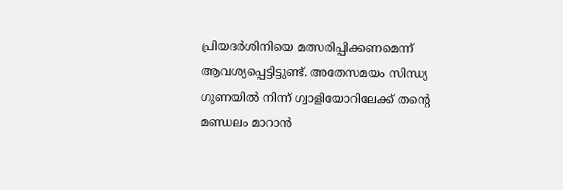പ്രിയദര്‍ശിനിയെ മത്സരിപ്പിക്കണമെന്ന് ആവശ്യപ്പെട്ടിട്ടുണ്ട്. അതേസമയം സിന്ധ്യ ഗുണയില്‍ നിന്ന് ഗ്വാളിയോറിലേക്ക് തന്റെ മണ്ഡലം മാറാന്‍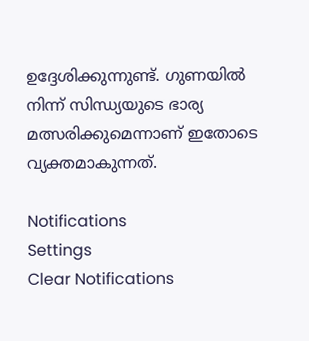ഉദ്ദേശിക്കുന്നുണ്ട്. ഗുണയില്‍ നിന്ന് സിന്ധ്യയുടെ ഭാര്യ മത്സരിക്കുമെന്നാണ് ഇതോടെ വ്യക്തമാകുന്നത്.

Notifications
Settings
Clear Notifications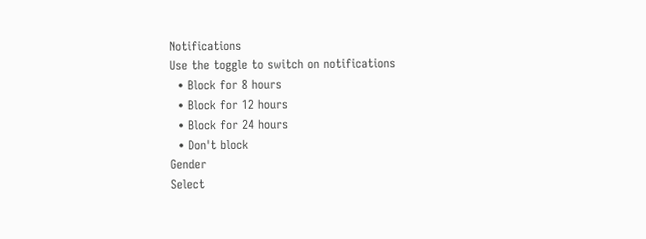Notifications
Use the toggle to switch on notifications
  • Block for 8 hours
  • Block for 12 hours
  • Block for 24 hours
  • Don't block
Gender
Select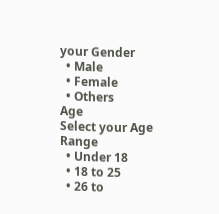your Gender
  • Male
  • Female
  • Others
Age
Select your Age Range
  • Under 18
  • 18 to 25
  • 26 to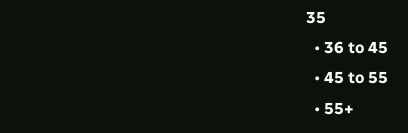35
  • 36 to 45
  • 45 to 55
  • 55+